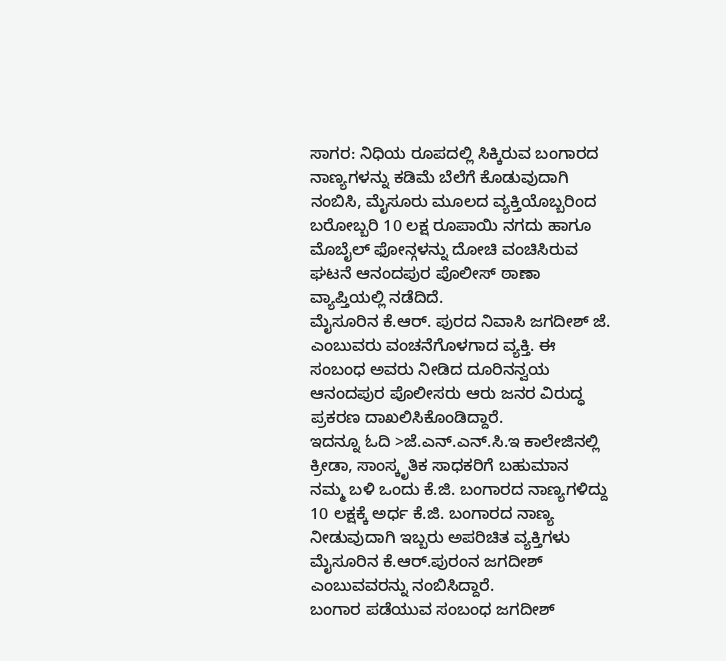ಸಾಗರ: ನಿಧಿಯ ರೂಪದಲ್ಲಿ ಸಿಕ್ಕಿರುವ ಬಂಗಾರದ ನಾಣ್ಯಗಳನ್ನು ಕಡಿಮೆ ಬೆಲೆಗೆ ಕೊಡುವುದಾಗಿ ನಂಬಿಸಿ, ಮೈಸೂರು ಮೂಲದ ವ್ಯಕ್ತಿಯೊಬ್ಬರಿಂದ ಬರೋಬ್ಬರಿ 10 ಲಕ್ಷ ರೂಪಾಯಿ ನಗದು ಹಾಗೂ ಮೊಬೈಲ್ ಫೋನ್ಗಳನ್ನು ದೋಚಿ ವಂಚಿಸಿರುವ ಘಟನೆ ಆನಂದಪುರ ಪೊಲೀಸ್ ಠಾಣಾ ವ್ಯಾಪ್ತಿಯಲ್ಲಿ ನಡೆದಿದೆ.
ಮೈಸೂರಿನ ಕೆ.ಆರ್. ಪುರದ ನಿವಾಸಿ ಜಗದೀಶ್ ಜೆ. ಎಂಬುವರು ವಂಚನೆಗೊಳಗಾದ ವ್ಯಕ್ತಿ. ಈ ಸಂಬಂಧ ಅವರು ನೀಡಿದ ದೂರಿನನ್ವಯ ಆನಂದಪುರ ಪೊಲೀಸರು ಆರು ಜನರ ವಿರುದ್ಧ ಪ್ರಕರಣ ದಾಖಲಿಸಿಕೊಂಡಿದ್ದಾರೆ.
ಇದನ್ನೂ ಓದಿ >ಜೆ.ಎನ್.ಎನ್.ಸಿ.ಇ ಕಾಲೇಜಿನಲ್ಲಿ ಕ್ರೀಡಾ, ಸಾಂಸ್ಕೃತಿಕ ಸಾಧಕರಿಗೆ ಬಹುಮಾನ
ನಮ್ಮ ಬಳಿ ಒಂದು ಕೆ.ಜಿ. ಬಂಗಾರದ ನಾಣ್ಯಗಳಿದ್ದು 10 ಲಕ್ಷಕ್ಕೆ ಅರ್ಧ ಕೆ.ಜಿ. ಬಂಗಾರದ ನಾಣ್ಯ ನೀಡುವುದಾಗಿ ಇಬ್ಬರು ಅಪರಿಚಿತ ವ್ಯಕ್ತಿಗಳು ಮೈಸೂರಿನ ಕೆ.ಆರ್.ಪುರಂನ ಜಗದೀಶ್ ಎಂಬುವವರನ್ನು ನಂಬಿಸಿದ್ದಾರೆ.
ಬಂಗಾರ ಪಡೆಯುವ ಸಂಬಂಧ ಜಗದೀಶ್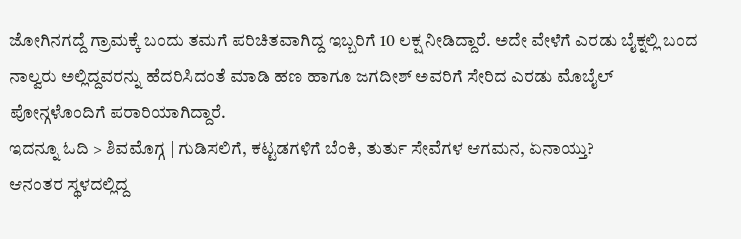ಜೋಗಿನಗದ್ದೆ ಗ್ರಾಮಕ್ಕೆ ಬಂದು ತಮಗೆ ಪರಿಚಿತವಾಗಿದ್ದ ಇಬ್ಬರಿಗೆ 10 ಲಕ್ಷ ನೀಡಿದ್ದಾರೆ. ಅದೇ ವೇಳೆಗೆ ಎರಡು ಬೈಕ್ನಲ್ಲಿ ಬಂದ ನಾಲ್ವರು ಅಲ್ಲಿದ್ದವರನ್ನು ಹೆದರಿಸಿದಂತೆ ಮಾಡಿ ಹಣ ಹಾಗೂ ಜಗದೀಶ್ ಅವರಿಗೆ ಸೇರಿದ ಎರಡು ಮೊಬೈಲ್ ಪೋನ್ಗಳೊಂದಿಗೆ ಪರಾರಿಯಾಗಿದ್ದಾರೆ.
ಇದನ್ನೂ ಓದಿ > ಶಿವಮೊಗ್ಗ | ಗುಡಿಸಲಿಗೆ, ಕಟ್ಟಡಗಳಿಗೆ ಬೆಂಕಿ, ತುರ್ತು ಸೇವೆಗಳ ಆಗಮನ, ಏನಾಯ್ತು?
ಆನಂತರ ಸ್ಥಳದಲ್ಲಿದ್ದ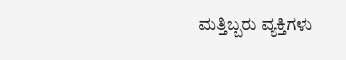ಮತ್ತಿಬ್ಬರು ವ್ಯಕ್ತಿಗಳು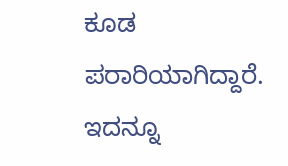ಕೂಡ ಪರಾರಿಯಾಗಿದ್ದಾರೆ.
ಇದನ್ನೂ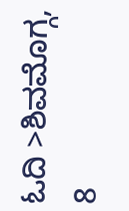ಓದಿ >ಶಿವಮೊಗ್ಗ, 8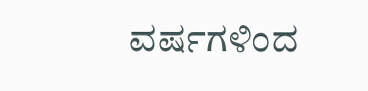ವರ್ಷಗಳಿಂದ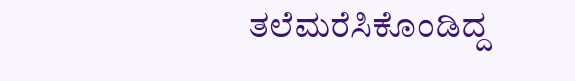ತಲೆಮರೆಸಿಕೊಂಡಿದ್ದ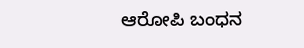ಆರೋಪಿ ಬಂಧನ